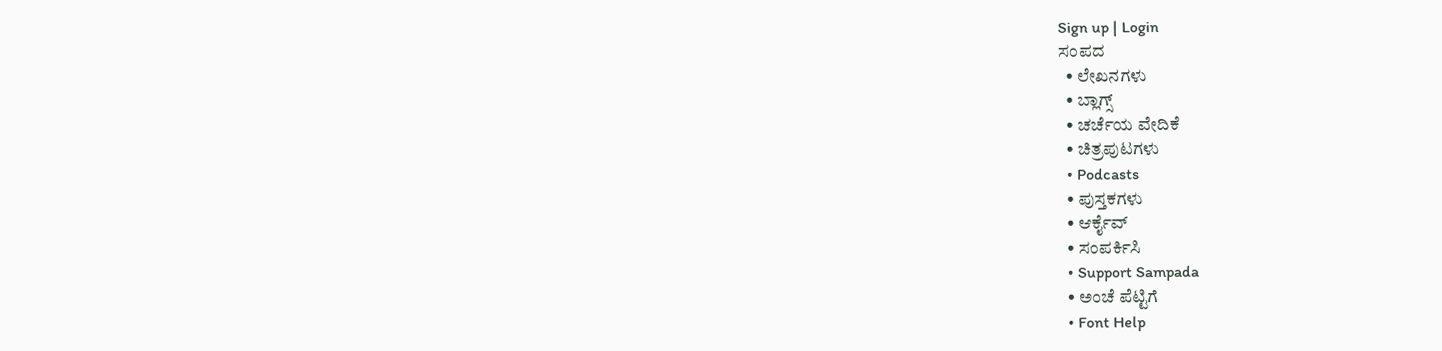Sign up | Login
ಸಂಪದ
  • ಲೇಖನಗಳು
  • ಬ್ಲಾಗ್ಸ್
  • ಚರ್ಚೆಯ ವೇದಿಕೆ
  • ಚಿತ್ರಪುಟಗಳು
  • Podcasts
  • ಪುಸ್ತಕಗಳು
  • ಆರ್ಕೈವ್
  • ಸಂಪರ್ಕಿಸಿ
  • Support Sampada
  • ಅಂಚೆ ಪೆಟ್ಟಿಗೆ
  • Font Help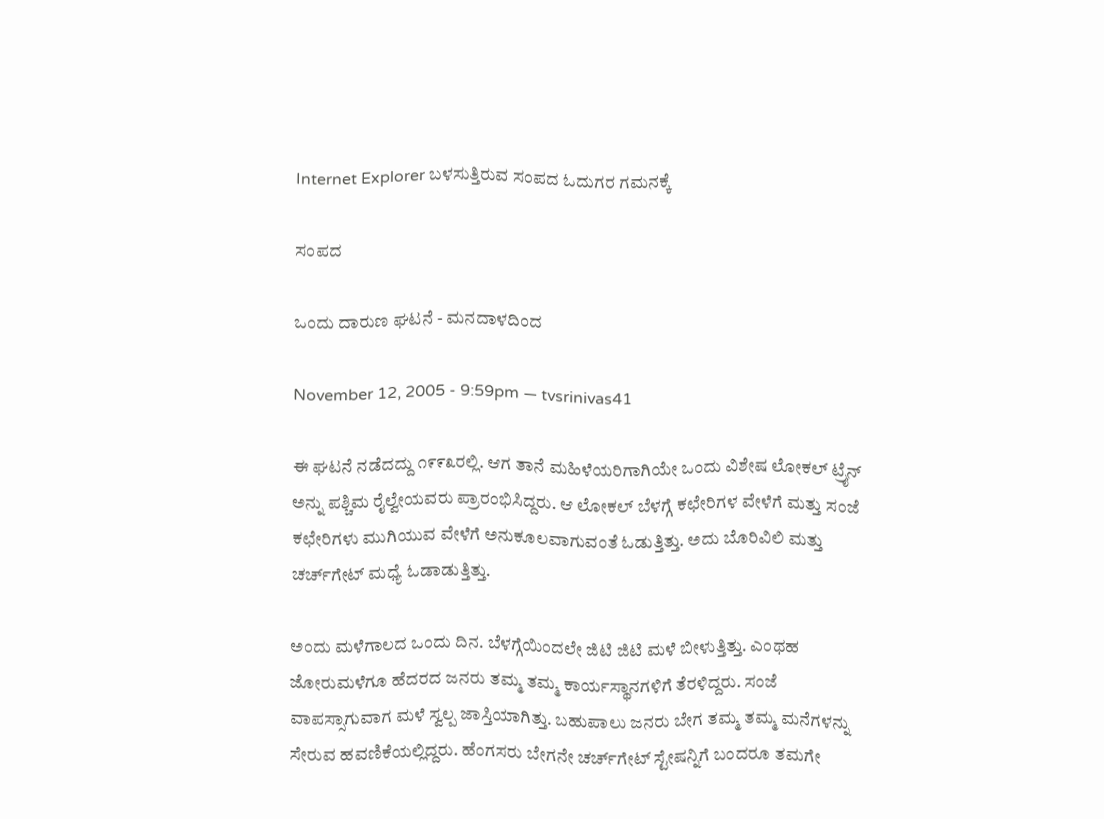Internet Explorer ಬಳಸುತ್ತಿರುವ ಸಂಪದ ಓದುಗರ ಗಮನಕ್ಕೆ

ಸಂಪದ

ಒಂದು ದಾರುಣ ಘಟನೆ - ಮನದಾಳದಿಂದ

November 12, 2005 - 9:59pm — tvsrinivas41

ಈ ಘಟನೆ ನಡೆದದ್ದು ೧೯೯೩ರಲ್ಲಿ. ಆಗ ತಾನೆ ಮಹಿಳೆಯರಿಗಾಗಿಯೇ ಒಂದು ವಿಶೇಷ ಲೋಕಲ್ ಟ್ರೈನ್ ಅನ್ನು ಪಶ್ಚಿಮ ರೈಲ್ವೇಯವರು ಪ್ರಾರಂಭಿಸಿದ್ದರು. ಆ ಲೋಕಲ್ ಬೆಳಗ್ಗೆ ಕಛೇರಿಗಳ ವೇಳೆಗೆ ಮತ್ತು ಸಂಜೆ ಕಛೇರಿಗಳು ಮುಗಿಯುವ ವೇಳೆಗೆ ಅನುಕೂಲವಾಗುವಂತೆ ಓಡುತ್ತಿತ್ತು. ಅದು ಬೊರಿವಿಲಿ ಮತ್ತು ಚರ್ಚ್‍ಗೇಟ್ ಮಧ್ಯೆ ಓಡಾಡುತ್ತಿತ್ತು.

ಅಂದು ಮಳೆಗಾಲದ ಒಂದು ದಿನ. ಬೆಳಗ್ಗೆಯಿಂದಲೇ ಜಿಟಿ ಜಿಟಿ ಮಳೆ ಬೀಳುತ್ತಿತ್ತು. ಎಂಥಹ ಜೋರುಮಳೆಗೂ ಹೆದರದ ಜನರು ತಮ್ಮ ತಮ್ಮ ಕಾರ್ಯಸ್ಥಾನಗಳಿಗೆ ತೆರಳಿದ್ದರು. ಸಂಜೆ ವಾಪಸ್ಸಾಗುವಾಗ ಮಳೆ ಸ್ವಲ್ಪ ಜಾಸ್ತಿಯಾಗಿತ್ತು. ಬಹುಪಾಲು ಜನರು ಬೇಗ ತಮ್ಮ ತಮ್ಮ ಮನೆಗಳನ್ನು ಸೇರುವ ಹವಣಿಕೆಯಲ್ಲಿದ್ದರು. ಹೆಂಗಸರು ಬೇಗನೇ ಚರ್ಚ್‍ಗೇಟ್ ಸ್ಟೇಷನ್ನಿಗೆ ಬಂದರೂ ತಮಗೇ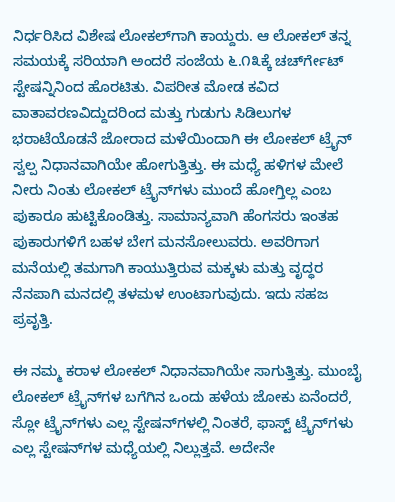ನಿರ್ಧರಿಸಿದ ವಿಶೇಷ ಲೋಕಲ್‍ಗಾಗಿ ಕಾಯ್ದರು. ಆ ಲೋಕಲ್ ತನ್ನ ಸಮಯಕ್ಕೆ ಸರಿಯಾಗಿ ಅಂದರೆ ಸಂಜೆಯ ೬.೧೩ಕ್ಕೆ ಚರ್ಚ್‍ಗೇಟ್ ಸ್ಟೇಷನ್ನಿನಿಂದ ಹೊರಟಿತು. ವಿಪರೀತ ಮೋಡ ಕವಿದ ವಾತಾವರಣವಿದ್ದುದರಿಂದ ಮತ್ತು ಗುಡುಗು ಸಿಡಿಲುಗಳ ಭರಾಟೆಯೊಡನೆ ಜೋರಾದ ಮಳೆಯಿಂದಾಗಿ ಈ ಲೋಕಲ್ ಟ್ರೈನ್ ಸ್ವಲ್ಪ ನಿಧಾನವಾಗಿಯೇ ಹೋಗುತ್ತಿತ್ತು. ಈ ಮಧ್ಯೆ ಹಳಿಗಳ ಮೇಲೆ ನೀರು ನಿಂತು ಲೋಕಲ್ ಟ್ರೈನ್‍ಗಳು ಮುಂದೆ ಹೋಗ್ತಿಲ್ಲ ಎಂಬ ಪುಕಾರೂ ಹುಟ್ಟಿಕೊಂಡಿತ್ತು. ಸಾಮಾನ್ಯವಾಗಿ ಹೆಂಗಸರು ಇಂತಹ ಪುಕಾರುಗಳಿಗೆ ಬಹಳ ಬೇಗ ಮನಸೋಲುವರು. ಅವರಿಗಾಗ ಮನೆಯಲ್ಲಿ ತಮಗಾಗಿ ಕಾಯುತ್ತಿರುವ ಮಕ್ಕಳು ಮತ್ತು ವೃದ್ಧರ ನೆನಪಾಗಿ ಮನದಲ್ಲಿ ತಳಮಳ ಉಂಟಾಗುವುದು. ಇದು ಸಹಜ ಪ್ರವೃತ್ತಿ.

ಈ ನಮ್ಮ ಕರಾಳ ಲೋಕಲ್ ನಿಧಾನವಾಗಿಯೇ ಸಾಗುತ್ತಿತ್ತು. ಮುಂಬೈ ಲೋಕಲ್ ಟ್ರೈನ್‍ಗಳ ಬಗೆಗಿನ ಒಂದು ಹಳೆಯ ಜೋಕು ಏನೆಂದರೆ, ಸ್ಲೋ ಟ್ರೈನ್‍ಗಳು ಎಲ್ಲ ಸ್ಟೇಷನ್‍ಗಳಲ್ಲಿ ನಿಂತರೆ, ಫಾಸ್ಟ್ ಟ್ರೈನ್‍ಗಳು ಎಲ್ಲ ಸ್ಟೇಷನ್‍ಗಳ ಮಧ್ಯೆಯಲ್ಲಿ ನಿಲ್ಲುತ್ತವೆ. ಅದೇನೇ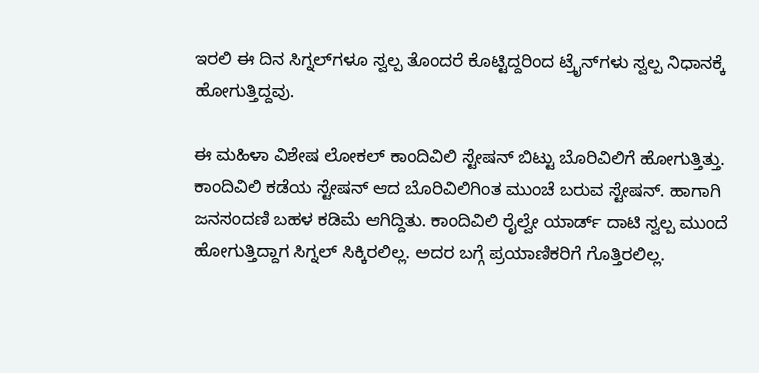ಇರಲಿ ಈ ದಿನ ಸಿಗ್ನಲ್‍ಗಳೂ ಸ್ವಲ್ಪ ತೊಂದರೆ ಕೊಟ್ಟಿದ್ದರಿಂದ ಟ್ರೈನ್‍ಗಳು ಸ್ವಲ್ಪ ನಿಧಾನಕ್ಕೆ ಹೋಗುತ್ತಿದ್ದವು.

ಈ ಮಹಿಳಾ ವಿಶೇಷ ಲೋಕಲ್ ಕಾಂದಿವಿಲಿ ಸ್ಟೇಷನ್ ಬಿಟ್ಟು ಬೊರಿವಿಲಿಗೆ ಹೋಗುತ್ತಿತ್ತು. ಕಾಂದಿವಿಲಿ ಕಡೆಯ ಸ್ಟೇಷನ್ ಆದ ಬೊರಿವಿಲಿಗಿಂತ ಮುಂಚೆ ಬರುವ ಸ್ಟೇಷನ್. ಹಾಗಾಗಿ ಜನಸಂದಣಿ ಬಹಳ ಕಡಿಮೆ ಆಗಿದ್ದಿತು. ಕಾಂದಿವಿಲಿ ರೈಲ್ವೇ ಯಾರ್ಡ್ ದಾಟಿ ಸ್ವಲ್ಪ ಮುಂದೆ ಹೋಗುತ್ತಿದ್ದಾಗ ಸಿಗ್ನಲ್ ಸಿಕ್ಕಿರಲಿಲ್ಲ. ಅದರ ಬಗ್ಗೆ ಪ್ರಯಾಣಿಕರಿಗೆ ಗೊತ್ತಿರಲಿಲ್ಲ.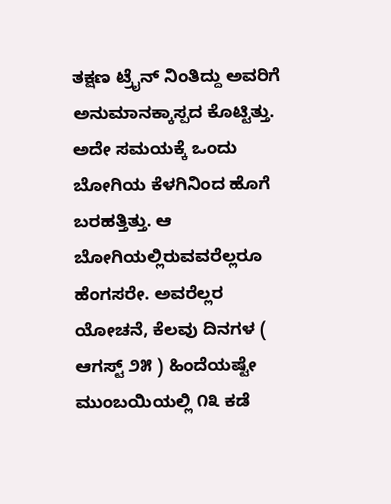ತಕ್ಷಣ ಟ್ರೈನ್ ನಿಂತಿದ್ದು ಅವರಿಗೆ ಅನುಮಾನಕ್ಕಾಸ್ಪದ ಕೊಟ್ಟಿತ್ತು. ಅದೇ ಸಮಯಕ್ಕೆ ಒಂದು ಬೋಗಿಯ ಕೆಳಗಿನಿಂದ ಹೊಗೆ ಬರಹತ್ತಿತ್ತು. ಆ ಬೋಗಿಯಲ್ಲಿರುವವರೆಲ್ಲರೂ ಹೆಂಗಸರೇ. ಅವರೆಲ್ಲರ ಯೋಚನೆ, ಕೆಲವು ದಿನಗಳ ( ಆಗಸ್ಟ್ ೨೫ ) ಹಿಂದೆಯಷ್ಟೇ ಮುಂಬಯಿಯಲ್ಲಿ ೧೩ ಕಡೆ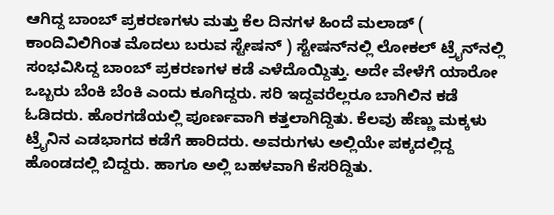ಆಗಿದ್ದ ಬಾಂಬ್ ಪ್ರಕರಣಗಳು ಮತ್ತು ಕೆಲ ದಿನಗಳ ಹಿಂದೆ ಮಲಾಡ್ ( ಕಾಂದಿವಿಲಿಗಿಂತ ಮೊದಲು ಬರುವ ಸ್ಟೇಷನ್ ) ಸ್ಟೇಷನ್‍ನಲ್ಲಿ ಲೋಕಲ್ ಟ್ರೈನ್‍ನಲ್ಲಿ ಸಂಭವಿಸಿದ್ದ ಬಾಂಬ್ ಪ್ರಕರಣಗಳ ಕಡೆ ಎಳೆದೊಯ್ದಿತ್ತು. ಅದೇ ವೇಳೆಗೆ ಯಾರೋ ಒಬ್ಬರು ಬೆಂಕಿ ಬೆಂಕಿ ಎಂದು ಕೂಗಿದ್ದರು. ಸರಿ ಇದ್ದವರೆಲ್ಲರೂ ಬಾಗಿಲಿನ ಕಡೆ ಓಡಿದರು. ಹೊರಗಡೆಯಲ್ಲಿ ಪೂರ್ಣವಾಗಿ ಕತ್ತಲಾಗಿದ್ದಿತು. ಕೆಲವು ಹೆಣ್ಣು ಮಕ್ಕಳು ಟ್ರೈನಿನ ಎಡಭಾಗದ ಕಡೆಗೆ ಹಾರಿದರು. ಅವರುಗಳು ಅಲ್ಲಿಯೇ ಪಕ್ಕದಲ್ಲಿದ್ದ ಹೊಂಡದಲ್ಲಿ ಬಿದ್ದರು. ಹಾಗೂ ಅಲ್ಲಿ ಬಹಳವಾಗಿ ಕೆಸರಿದ್ದಿತು.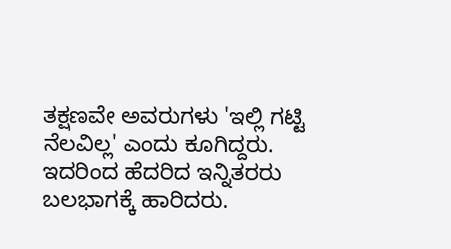ತಕ್ಷಣವೇ ಅವರುಗಳು 'ಇಲ್ಲಿ ಗಟ್ಟಿ ನೆಲವಿಲ್ಲ' ಎಂದು ಕೂಗಿದ್ದರು. ಇದರಿಂದ ಹೆದರಿದ ಇನ್ನಿತರರು ಬಲಭಾಗಕ್ಕೆ ಹಾರಿದರು.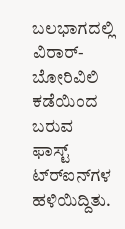ಬಲಭಾಗದಲ್ಲಿ ವಿರಾರ್-ಬೋರಿವಿಲಿ ಕಡೆಯಿಂದ ಬರುವ ಫಾಸ್ಟ್ ಟ್ರ್‍ಐನ್‍ಗಳ ಹಳಿಯಿದ್ದಿತು.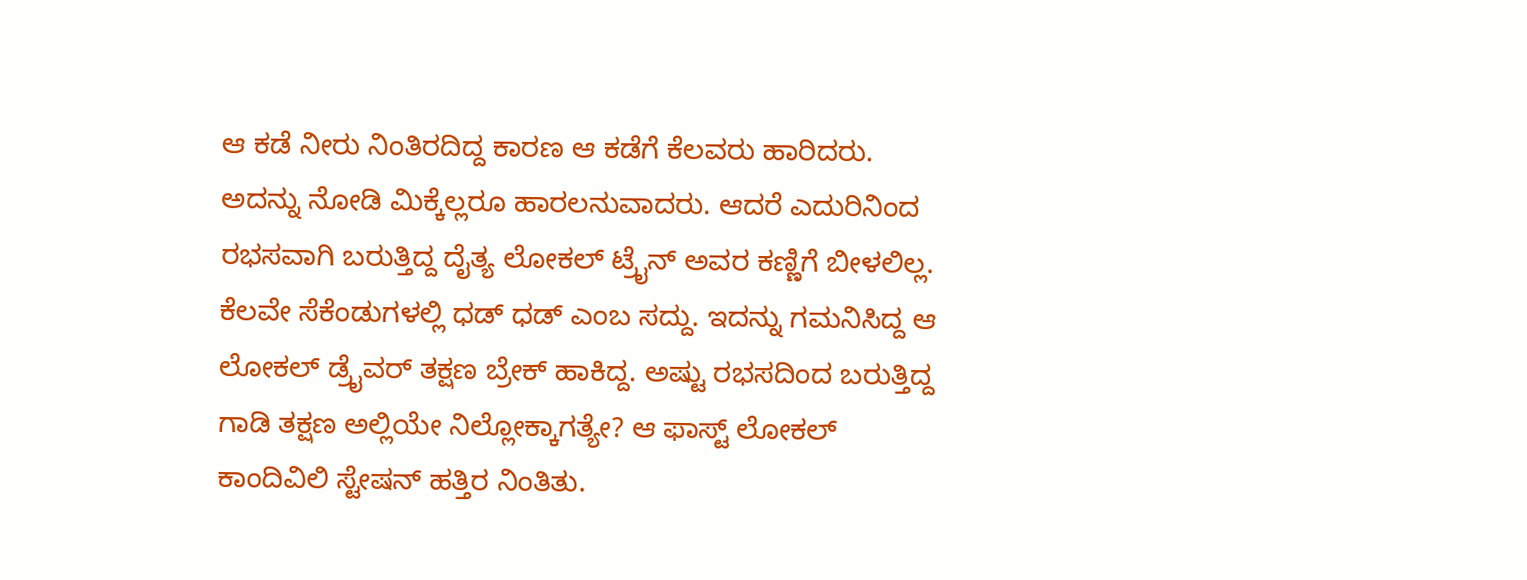ಆ ಕಡೆ ನೀರು ನಿಂತಿರದಿದ್ದ ಕಾರಣ ಆ ಕಡೆಗೆ ಕೆಲವರು ಹಾರಿದರು. ಅದನ್ನು ನೋಡಿ ಮಿಕ್ಕೆಲ್ಲರೂ ಹಾರಲನುವಾದರು. ಆದರೆ ಎದುರಿನಿಂದ ರಭಸವಾಗಿ ಬರುತ್ತಿದ್ದ ದೈತ್ಯ ಲೋಕಲ್ ಟ್ರೈನ್‍ ಅವರ ಕಣ್ಣಿಗೆ ಬೀಳಲಿಲ್ಲ. ಕೆಲವೇ ಸೆಕೆಂಡುಗಳಲ್ಲಿ ಧಡ್ ಧಡ್ ಎಂಬ ಸದ್ದು. ಇದನ್ನು ಗಮನಿಸಿದ್ದ ಆ ಲೋಕಲ್ ಡ್ರೈವರ್ ತಕ್ಷಣ ಬ್ರೇಕ್ ಹಾಕಿದ್ದ. ಅಷ್ಟು ರಭಸದಿಂದ ಬರುತ್ತಿದ್ದ ಗಾಡಿ ತಕ್ಷಣ ಅಲ್ಲಿಯೇ ನಿಲ್ಲೋಕ್ಕಾಗತ್ಯೇ? ಆ ಫಾಸ್ಟ್ ಲೋಕಲ್ ಕಾಂದಿವಿಲಿ ಸ್ಟೇಷನ್ ಹತ್ತಿರ ನಿಂತಿತು.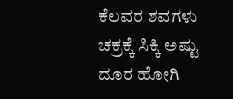ಕೆಲವರ ಶವಗಳು ಚಕ್ರಕ್ಕೆ ಸಿಕ್ಕಿ ಅಷ್ಟು ದೂರ ಹೋಗಿ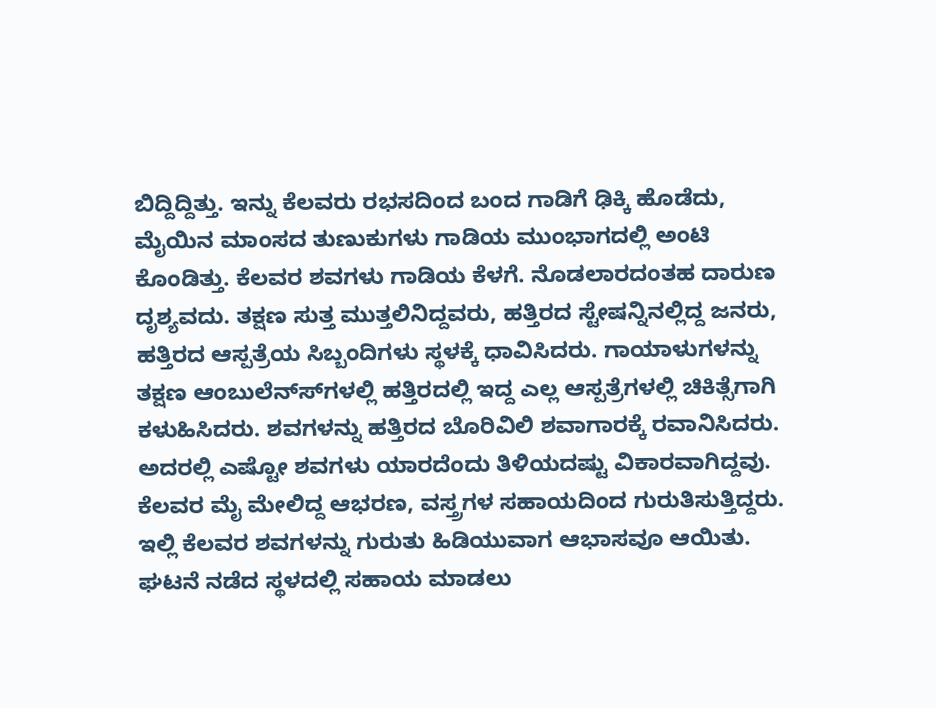ಬಿದ್ದಿದ್ದಿತ್ತು. ಇನ್ನು ಕೆಲವರು ರಭಸದಿಂದ ಬಂದ ಗಾಡಿಗೆ ಢಿಕ್ಕಿ ಹೊಡೆದು, ಮೈಯಿನ ಮಾಂಸದ ತುಣುಕುಗಳು ಗಾಡಿಯ ಮುಂಭಾಗದಲ್ಲಿ ಅಂಟಿ ಕೊಂಡಿತ್ತು. ಕೆಲವರ ಶವಗಳು ಗಾಡಿಯ ಕೆಳಗೆ. ನೊಡಲಾರದಂತಹ ದಾರುಣ ದೃಶ್ಯವದು. ತಕ್ಷಣ ಸುತ್ತ ಮುತ್ತಲಿನಿದ್ದವರು, ಹತ್ತಿರದ ಸ್ಟೇಷನ್ನಿನಲ್ಲಿದ್ದ ಜನರು, ಹತ್ತಿರದ ಆಸ್ಪತ್ರೆಯ ಸಿಬ್ಬಂದಿಗಳು ಸ್ಥಳಕ್ಕೆ ಧಾವಿಸಿದರು. ಗಾಯಾಳುಗಳನ್ನು ತಕ್ಷಣ ಆಂಬುಲೆನ್ಸ್‍ಗಳಲ್ಲಿ ಹತ್ತಿರದಲ್ಲಿ ಇದ್ದ ಎಲ್ಲ ಆಸ್ಪತ್ರೆಗಳಲ್ಲಿ ಚಿಕಿತ್ಸೆಗಾಗಿ ಕಳುಹಿಸಿದರು. ಶವಗಳನ್ನು ಹತ್ತಿರದ ಬೊರಿವಿಲಿ ಶವಾಗಾರಕ್ಕೆ ರವಾನಿಸಿದರು. ಅದರಲ್ಲಿ ಎಷ್ಟೋ ಶವಗಳು ಯಾರದೆಂದು ತಿಳಿಯದಷ್ಟು ವಿಕಾರವಾಗಿದ್ದವು. ಕೆಲವರ ಮೈ ಮೇಲಿದ್ದ ಆಭರಣ, ವಸ್ತ್ರಗಳ ಸಹಾಯದಿಂದ ಗುರುತಿಸುತ್ತಿದ್ದರು. ಇಲ್ಲಿ ಕೆಲವರ ಶವಗಳನ್ನು ಗುರುತು ಹಿಡಿಯುವಾಗ ಆಭಾಸವೂ ಆಯಿತು. ಘಟನೆ ನಡೆದ ಸ್ಥಳದಲ್ಲಿ ಸಹಾಯ ಮಾಡಲು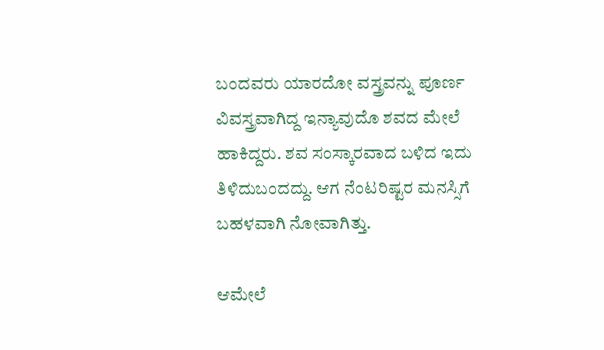ಬಂದವರು ಯಾರದೋ ವಸ್ತ್ರವನ್ನು ಪೂರ್ಣ ವಿವಸ್ತ್ರವಾಗಿದ್ದ ಇನ್ಯಾವುದೊ ಶವದ ಮೇಲೆ ಹಾಕಿದ್ದರು. ಶವ ಸಂಸ್ಕಾರವಾದ ಬಳಿದ ಇದು ತಿಳಿದುಬಂದದ್ದು. ಆಗ ನೆಂಟರಿಷ್ಟರ ಮನಸ್ಸಿಗೆ ಬಹಳವಾಗಿ ನೋವಾಗಿತ್ತು.

ಆಮೇಲೆ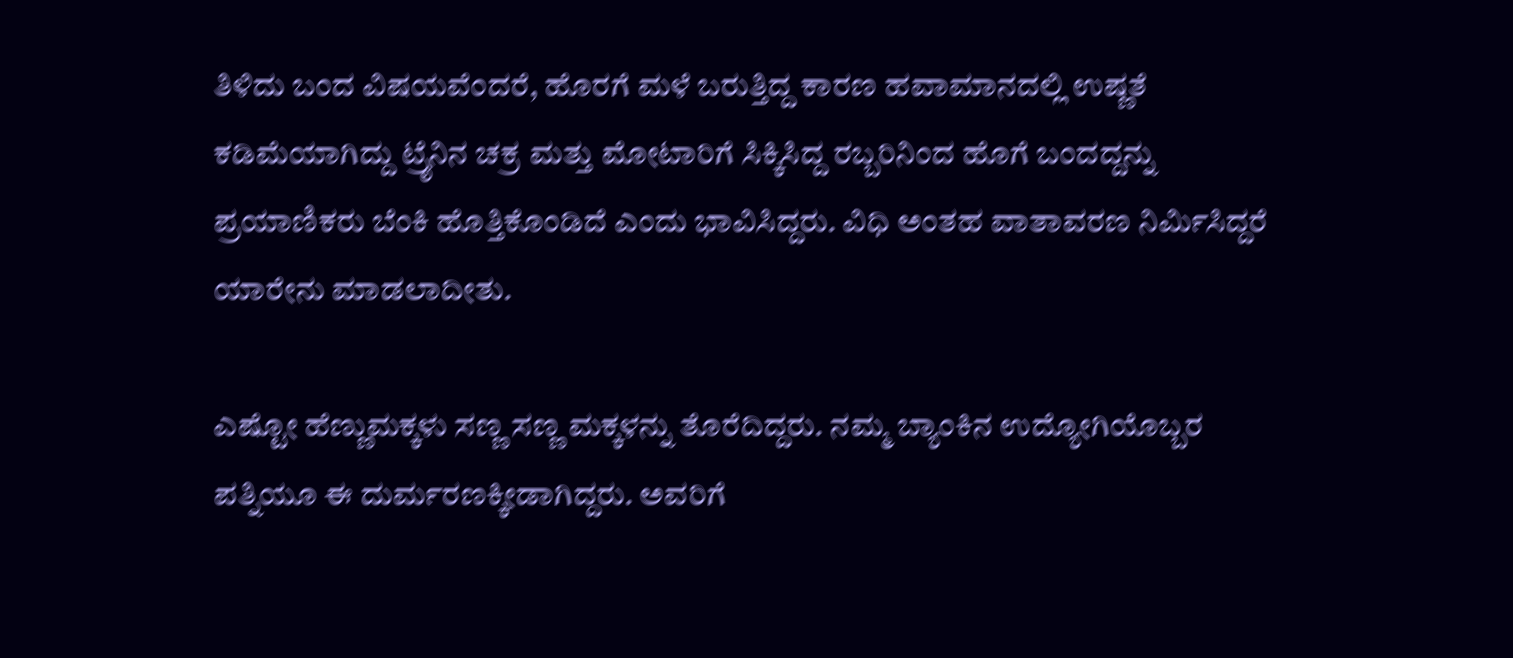ತಿಳಿದು ಬಂದ ವಿಷಯವೆಂದರೆ, ಹೊರಗೆ ಮಳೆ ಬರುತ್ತಿದ್ದ ಕಾರಣ ಹವಾಮಾನದಲ್ಲಿ ಉಷ್ಣತೆ ಕಡಿಮೆಯಾಗಿದ್ದು ಟ್ರೈನಿನ ಚಕ್ರ ಮತ್ತು ಮೋಟಾರಿಗೆ ಸಿಕ್ಕಿಸಿದ್ದ ರಬ್ಬರಿನಿಂದ ಹೊಗೆ ಬಂದದ್ದನ್ನು ಪ್ರಯಾಣಿಕರು ಬೆಂಕಿ ಹೊತ್ತಿಕೊಂಡಿದೆ ಎಂದು ಭಾವಿಸಿದ್ದರು. ವಿಧಿ ಅಂತಹ ವಾತಾವರಣ ನಿರ್ಮಿಸಿದ್ದರೆ ಯಾರೇನು ಮಾಡಲಾದೀತು.

ಎಷ್ಟೋ ಹೆಣ್ಣುಮಕ್ಕಳು ಸಣ್ಣ ಸಣ್ಣ ಮಕ್ಕಳನ್ನು ತೊರೆದಿದ್ದರು. ನಮ್ಮ ಬ್ಯಾಂಕಿನ ಉದ್ಯೋಗಿಯೊಬ್ಬರ ಪತ್ನಿಯೂ ಈ ದುರ್ಮರಣಕ್ಕೀಡಾಗಿದ್ದರು. ಅವರಿಗೆ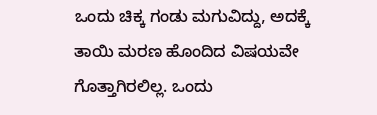ಒಂದು ಚಿಕ್ಕ ಗಂಡು ಮಗುವಿದ್ದು, ಅದಕ್ಕೆ ತಾಯಿ ಮರಣ ಹೊಂದಿದ ವಿಷಯವೇ ಗೊತ್ತಾಗಿರಲಿಲ್ಲ. ಒಂದು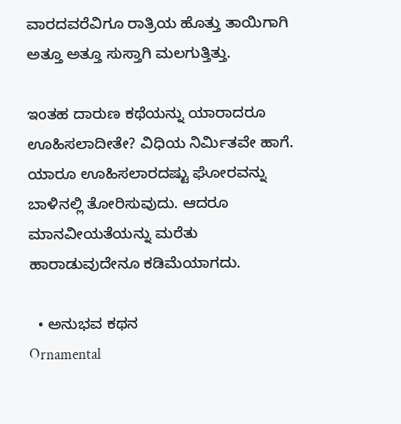ವಾರದವರೆವಿಗೂ ರಾತ್ರಿಯ ಹೊತ್ತು ತಾಯಿಗಾಗಿ ಅತ್ತೂ ಅತ್ತೂ ಸುಸ್ತಾಗಿ ಮಲಗುತ್ತಿತ್ತು.

ಇಂತಹ ದಾರುಣ ಕಥೆಯನ್ನು ಯಾರಾದರೂ ಊಹಿಸಲಾದೀತೇ? ವಿಧಿಯ ನಿರ್ಮಿತವೇ ಹಾಗೆ. ಯಾರೂ ಊಹಿಸಲಾರದಷ್ಟು ಘೋರವನ್ನು ಬಾಳಿನಲ್ಲಿ ತೋರಿಸುವುದು. ಆದರೂ ಮಾನವೀಯತೆಯನ್ನು ಮರೆತು ಹಾರಾಡುವುದೇನೂ ಕಡಿಮೆಯಾಗದು.

  • ಅನುಭವ ಕಥನ
Ornamental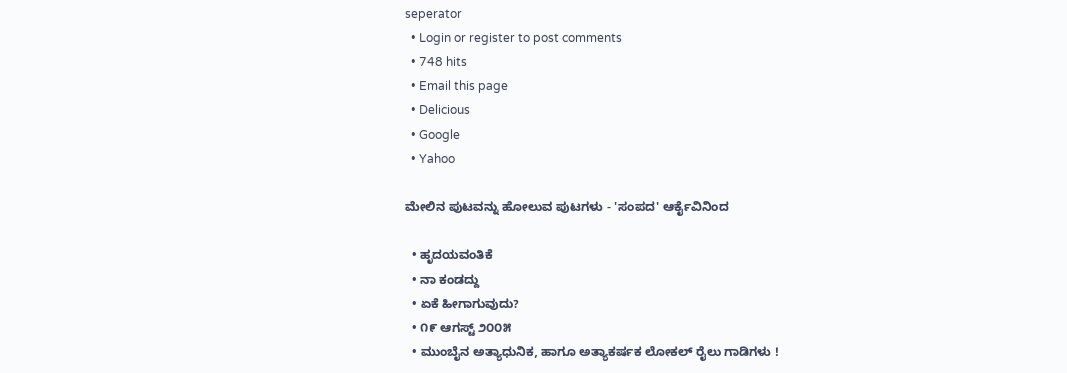seperator
  • Login or register to post comments
  • 748 hits
  • Email this page
  • Delicious
  • Google
  • Yahoo

ಮೇಲಿನ ಪುಟವನ್ನು ಹೋಲುವ ಪುಟಗಳು - 'ಸಂಪದ' ಆರ್ಕೈವಿನಿಂದ

  • ಹೃದಯವಂತಿಕೆ
  • ನಾ ಕಂಡದ್ದು
  • ಏಕೆ ಹೀಗಾಗುವುದು?
  • ೧೯ ಆಗಸ್ಟ್ ೨೦೦೫
  • ಮುಂಬೈನ ಅತ್ಯಾಧುನಿಕ, ಹಾಗೂ ಅತ್ಯಾಕರ್ಷಕ ಲೋಕಲ್ ರೈಲು ಗಾಡಿಗಳು !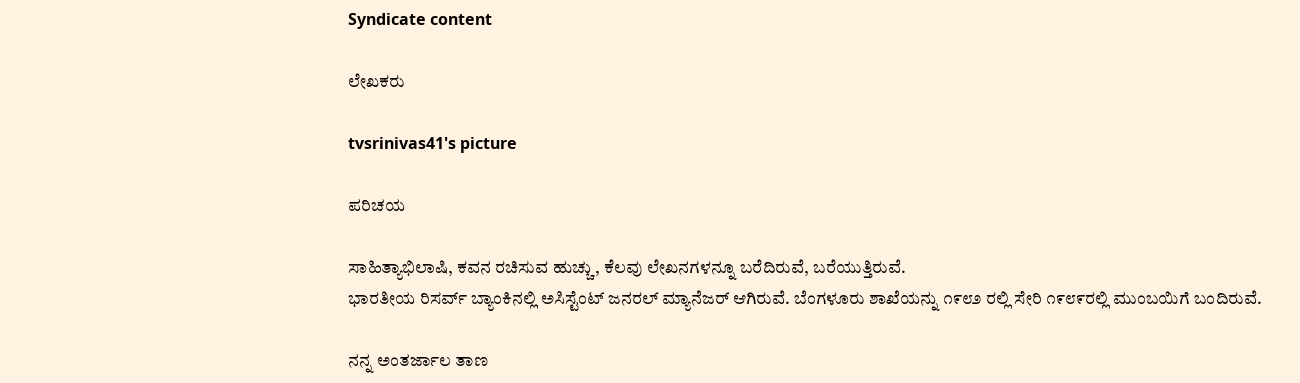Syndicate content

ಲೇಖಕರು

tvsrinivas41's picture

ಪರಿಚಯ

ಸಾಹಿತ್ಯಾಭಿಲಾಷಿ, ಕವನ ರಚಿಸುವ ಹುಚ್ಚು, ಕೆಲವು ಲೇಖನಗಳನ್ನೂ ಬರೆದಿರುವೆ, ಬರೆಯುತ್ತಿರುವೆ.
ಭಾರತೀಯ ರಿಸರ್ವ್ ಬ್ಯಾಂಕಿನಲ್ಲಿ ಅಸಿಸ್ಟೆಂಟ್ ಜನರಲ್ ಮ್ಯಾನೆಜರ್ ಆಗಿರುವೆ. ಬೆಂಗಳೂರು ಶಾಖೆಯನ್ನು ೧೯೮೨ ರಲ್ಲಿ ಸೇರಿ ೧೯೮೯ರಲ್ಲಿ ಮುಂಬಯಿಗೆ ಬಂದಿರುವೆ.

ನನ್ನ ಅಂತರ್ಜಾಲ ತಾಣ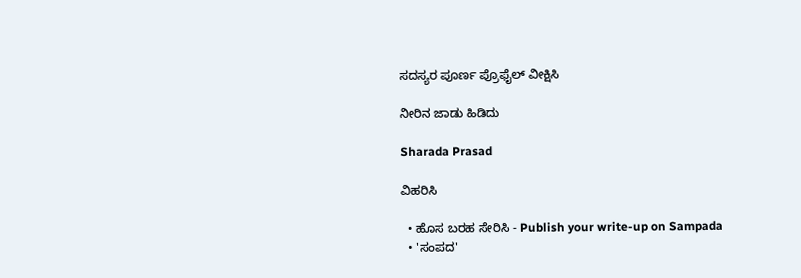ಸದಸ್ಯರ ಪೂರ್ಣ ಪ್ರೊಫೈಲ್ ವೀಕ್ಷಿಸಿ

ನೀರಿನ ಜಾಡು ಹಿಡಿದು

Sharada Prasad

ವಿಹರಿಸಿ

  • ಹೊಸ ಬರಹ ಸೇರಿಸಿ - Publish your write-up on Sampada
  • 'ಸಂಪದ'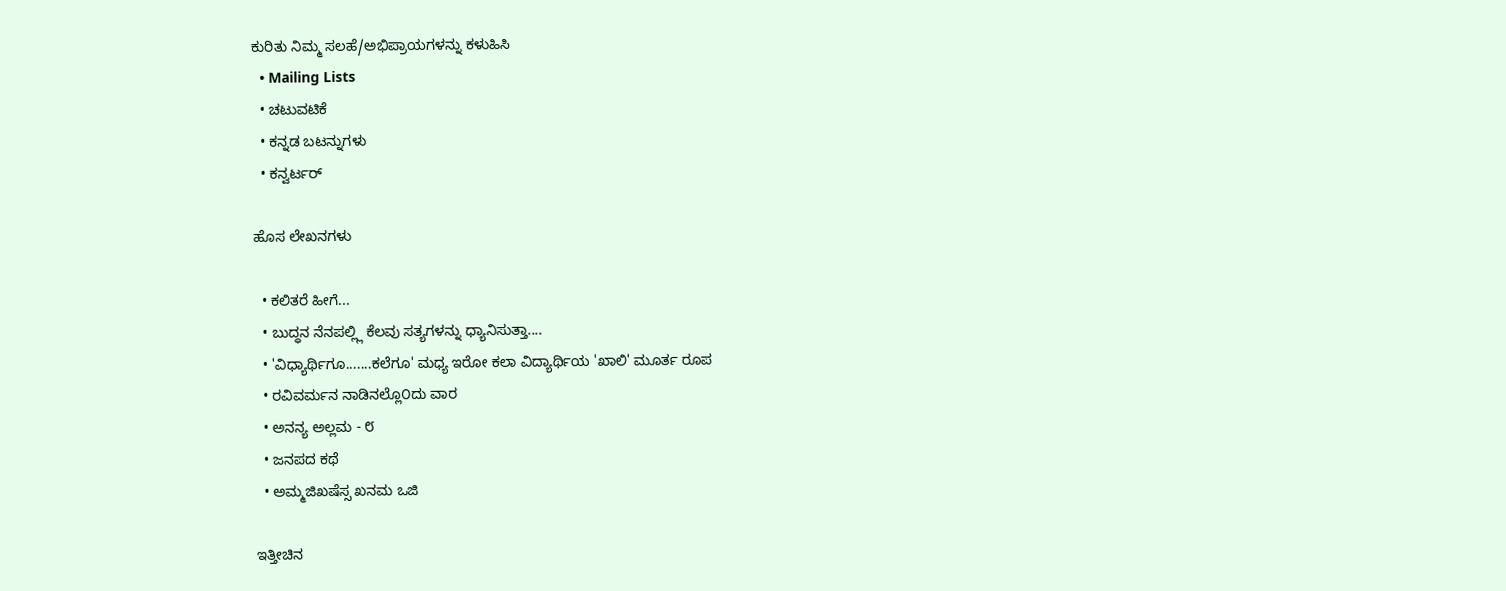ಕುರಿತು ನಿಮ್ಮ ಸಲಹೆ/ಅಭಿಪ್ರಾಯಗಳನ್ನು ಕಳುಹಿಸಿ
  • Mailing Lists
  • ಚಟುವಟಿಕೆ
  • ಕನ್ನಡ ಬಟನ್ನುಗಳು
  • ಕನ್ವರ್ಟರ್

ಹೊಸ ಲೇಖನಗಳು

  • ಕಲಿತರೆ ಹೀಗೆ...
  • ಬುದ್ಧನ ನೆನಪಲ್ಲ್ಲಿ ಕೆಲವು ಸತ್ಯಗಳನ್ನು ಧ್ಯಾನಿಸುತ್ತಾ....
  • 'ವಿಧ್ಯಾರ್ಥಿಗೂ.......ಕಲೆಗೂ' ಮಧ್ಯ ಇರೋ ಕಲಾ ವಿದ್ಯಾರ್ಥಿಯ 'ಖಾಲಿ' ಮೂರ್ತ ರೂಪ
  • ರವಿವರ್ಮನ ನಾಡಿನಲ್ಲೊ೦ದು ವಾರ
  • ಅನನ್ಯ ಅಲ್ಲಮ - ೮
  • ಜನಪದ ಕಥೆ
  • ಅಮ್ಮಜಿಖಷೆಸ್ಸ ಖನಮ ಒಜಿ

ಇತ್ತೀಚಿನ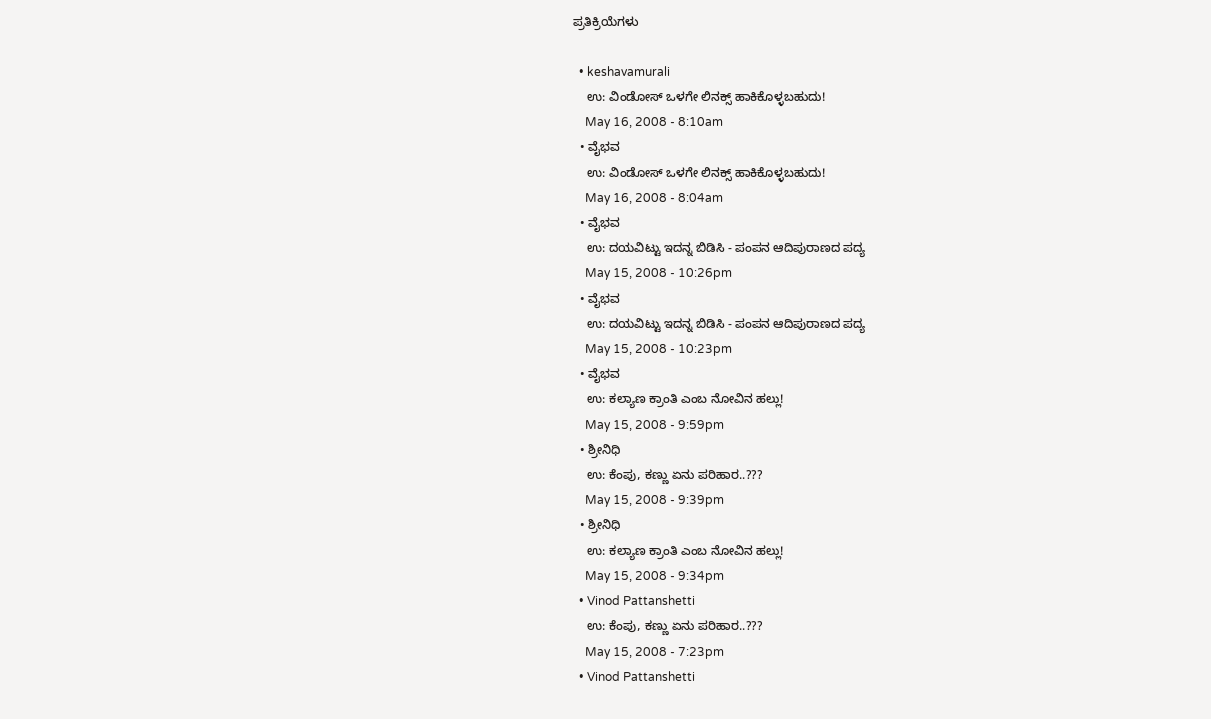ಪ್ರತಿಕ್ರಿಯೆಗಳು

  • keshavamurali
    ಉ: ವಿಂಡೋಸ್ ಒಳಗೇ ಲಿನಕ್ಸ್ ಹಾಕಿಕೊಳ್ಳಬಹುದು!
    May 16, 2008 - 8:10am
  • ವೈಭವ
    ಉ: ವಿಂಡೋಸ್ ಒಳಗೇ ಲಿನಕ್ಸ್ ಹಾಕಿಕೊಳ್ಳಬಹುದು!
    May 16, 2008 - 8:04am
  • ವೈಭವ
    ಉ: ದಯವಿಟ್ಟು ಇದನ್ನ ಬಿಡಿಸಿ - ಪಂಪನ ಆದಿಪುರಾಣದ ಪದ್ಯ
    May 15, 2008 - 10:26pm
  • ವೈಭವ
    ಉ: ದಯವಿಟ್ಟು ಇದನ್ನ ಬಿಡಿಸಿ - ಪಂಪನ ಆದಿಪುರಾಣದ ಪದ್ಯ
    May 15, 2008 - 10:23pm
  • ವೈಭವ
    ಉ: ಕಲ್ಯಾಣ ಕ್ರಾಂತಿ ಎಂಬ ನೋವಿನ ಹಲ್ಲು!
    May 15, 2008 - 9:59pm
  • ಶ್ರೀನಿಧಿ
    ಉ: ಕೆಂಪು, ಕಣ್ಣು ಏನು ಪರಿಹಾರ..???
    May 15, 2008 - 9:39pm
  • ಶ್ರೀನಿಧಿ
    ಉ: ಕಲ್ಯಾಣ ಕ್ರಾಂತಿ ಎಂಬ ನೋವಿನ ಹಲ್ಲು!
    May 15, 2008 - 9:34pm
  • Vinod Pattanshetti
    ಉ: ಕೆಂಪು, ಕಣ್ಣು ಏನು ಪರಿಹಾರ..???
    May 15, 2008 - 7:23pm
  • Vinod Pattanshetti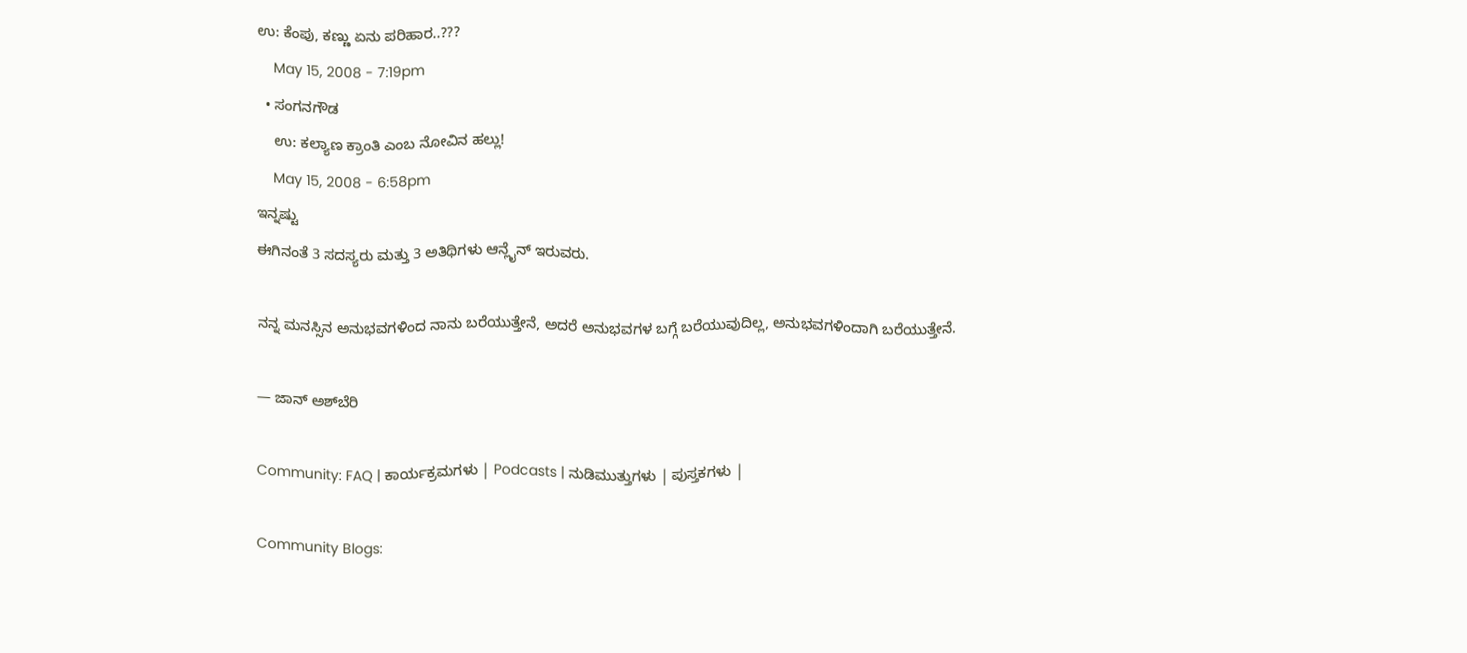ಉ: ಕೆಂಪು, ಕಣ್ಣು ಏನು ಪರಿಹಾರ..???
    May 15, 2008 - 7:19pm
  • ಸಂಗನಗೌಡ
    ಉ: ಕಲ್ಯಾಣ ಕ್ರಾಂತಿ ಎಂಬ ನೋವಿನ ಹಲ್ಲು!
    May 15, 2008 - 6:58pm
ಇನ್ನಷ್ಟು
ಈಗಿನಂತೆ 3 ಸದಸ್ಯರು ಮತ್ತು 3 ಅತಿಥಿಗಳು ಆನ್ಲೈನ್ ಇರುವರು.

ನನ್ನ ಮನಸ್ಸಿನ ಅನುಭವಗಳಿಂದ ನಾನು ಬರೆಯುತ್ತೇನೆ, ಅದರೆ ಅನುಭವಗಳ ಬಗ್ಗೆ ಬರೆಯುವುದಿಲ್ಲ, ಅನುಭವಗಳಿಂದಾಗಿ ಬರೆಯುತ್ತೇನೆ.

— ಜಾನ್ ಅಶ್‌ಬೆರಿ

Community: FAQ | ಕಾರ್ಯಕ್ರಮಗಳು | Podcasts | ನುಡಿಮುತ್ತುಗಳು | ಪುಸ್ತಕಗಳು |

Community Blogs: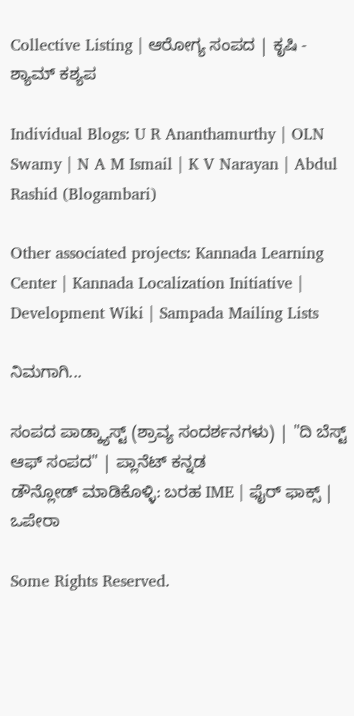Collective Listing | ಆರೋಗ್ಯ ಸಂಪದ | ಕೃಷಿ - ಶ್ಯಾಮ್ ಕಶ್ಯಪ

Individual Blogs: U R Ananthamurthy | OLN Swamy | N A M Ismail | K V Narayan | Abdul Rashid (Blogambari)

Other associated projects: Kannada Learning Center | Kannada Localization Initiative | Development Wiki | Sampada Mailing Lists

ನಿಮಗಾಗಿ...

ಸಂಪದ ಪಾಡ್ಕ್ಯಾಸ್ಟ್ (ಶ್ರಾವ್ಯ ಸಂದರ್ಶನಗಳು) | "ದಿ ಬೆಸ್ಟ್ ಆಫ್ ಸಂಪದ" | ಪ್ಲಾನೆಟ್ ಕನ್ನಡ
ಡೌನ್ಲೋಡ್ ಮಾಡಿಕೊಳ್ಳಿ: ಬರಹ IME | ಫೈರ್ ಫಾಕ್ಸ್ | ಒಪೇರಾ

Some Rights Reserved.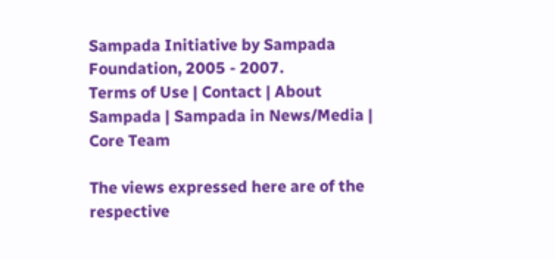Sampada Initiative by Sampada Foundation, 2005 - 2007.
Terms of Use | Contact | About Sampada | Sampada in News/Media | Core Team

The views expressed here are of the respective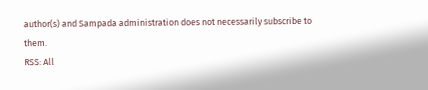author(s) and Sampada administration does not necessarily subscribe to them.
RSS: All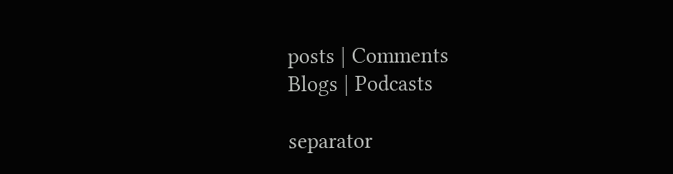posts | Comments
Blogs | Podcasts

separator